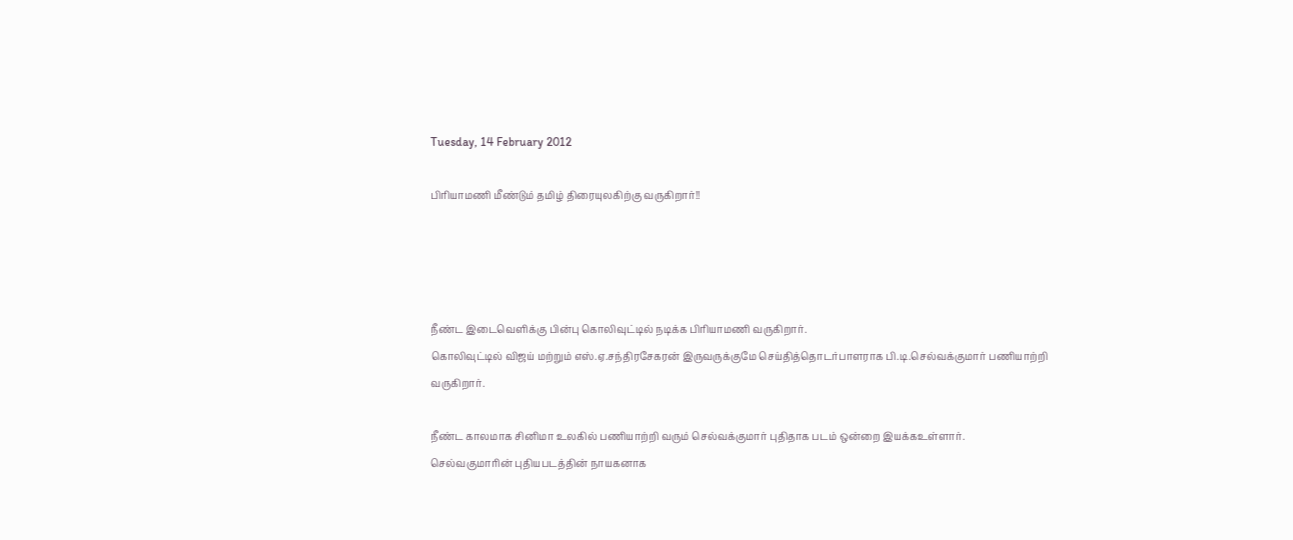Tuesday, 14 February 2012

பிரியாமணி மீண்டும் தமிழ் திரையுலகிற்கு வருகிறார்!!




நீண்ட இடைவெளிக்கு பின்பு கொலிவுட்டில் நடிக்க பிரியாமணி வருகிறார்.
கொலிவுட்டில் விஜய் மற்றும் எஸ்.ஏ.சந்திரசேகரன் இருவருக்குமே செய்தித்தொடர்பாளராக பி.டி.செல்வக்குமார் பணியாற்றி வருகிறார்.

நீண்ட காலமாக சினிமா உலகில் பணியாற்றி வரும் செல்வக்குமார் புதிதாக படம் ஒன்றை இயக்கஉள்ளார்.
செல்வகுமாரின் புதியபடத்தின் நாயகனாக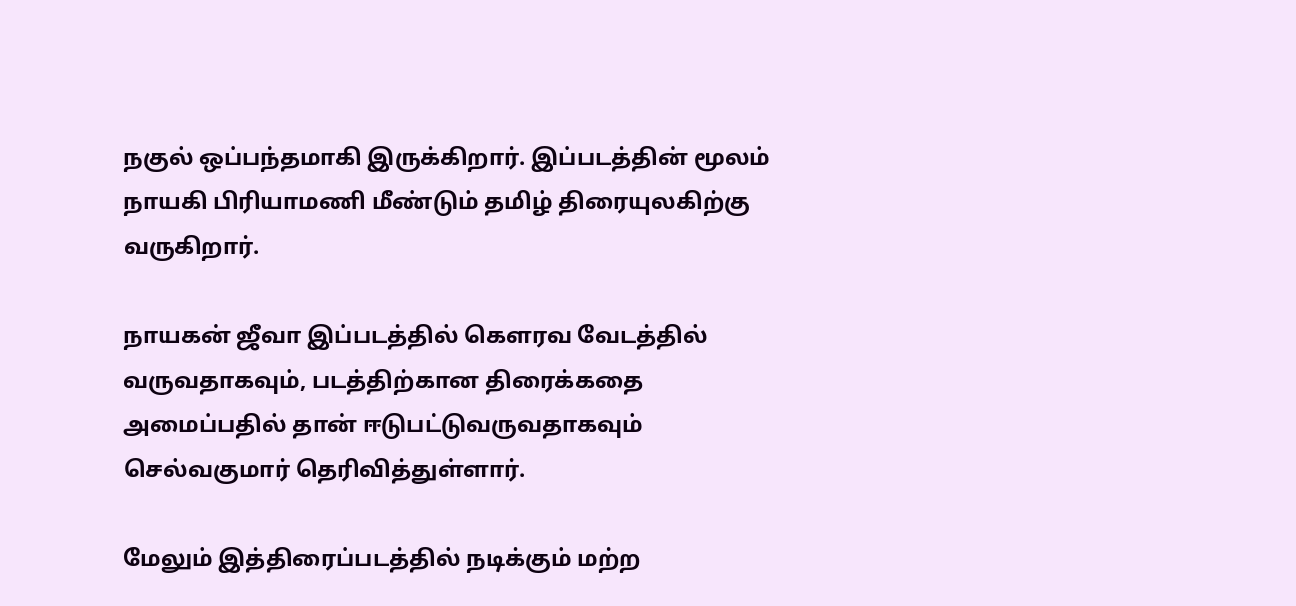நகுல் ஒப்பந்தமாகி இருக்கிறார். இப்படத்தின் மூலம் நாயகி பிரியாமணி மீண்டும் தமிழ் திரையுலகிற்கு வருகிறார்.

நாயகன் ஜீவா இப்படத்தில் கௌரவ வேடத்தில் வருவதாகவும், படத்திற்கான திரைக்கதை அமைப்பதில் தான் ஈடுபட்டுவருவதாகவும் செல்வகுமார் தெரிவித்துள்ளார்.

மேலும் இத்திரைப்படத்தில் நடிக்கும் மற்ற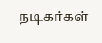நடிகர்கள்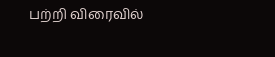பற்றி விரைவில்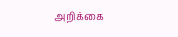அறிக்கை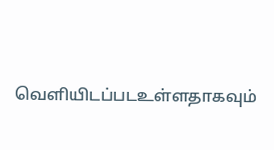வெளியிடப்படஉள்ளதாகவும்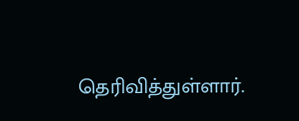தெரிவித்துள்ளார்.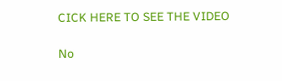CICK HERE TO SEE THE VIDEO

No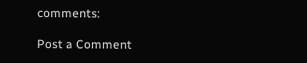comments:

Post a Comment